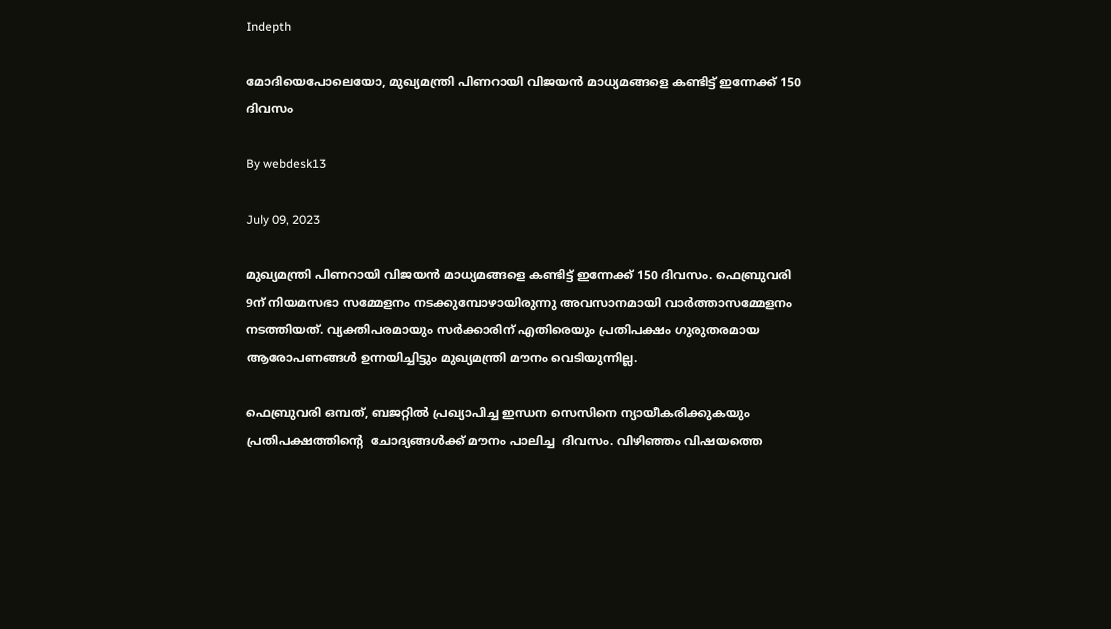Indepth

മോദിയെപോലെയോ, മുഖ്യമന്ത്രി പിണറായി വിജയന്‍ മാധ്യമങ്ങളെ കണ്ടിട്ട് ഇന്നേക്ക് 150 ദിവസം

By webdesk13

July 09, 2023

മുഖ്യമന്ത്രി പിണറായി വിജയന്‍ മാധ്യമങ്ങളെ കണ്ടിട്ട് ഇന്നേക്ക് 150 ദിവസം. ഫെബ്രുവരി 9ന് നിയമസഭാ സമ്മേളനം നടക്കുമ്പോഴായിരുന്നു അവസാനമായി വാര്‍ത്താസമ്മേളനം നടത്തിയത്. വ്യക്തിപരമായും സര്‍ക്കാരിന് എതിരെയും പ്രതിപക്ഷം ഗുരുതരമായ ആരോപണങ്ങള്‍ ഉന്നയിച്ചിട്ടും മുഖ്യമന്ത്രി മൗനം വെടിയുന്നില്ല.

ഫെബ്രുവരി ഒമ്പത്, ബജറ്റില്‍ പ്രഖ്യാപിച്ച ഇന്ധന സെസിനെ ന്യായീകരിക്കുകയും  പ്രതിപക്ഷത്തിന്റെ  ചോദ്യങ്ങള്‍ക്ക് മൗനം പാലിച്ച  ദിവസം. വിഴിഞ്ഞം വിഷയത്തെ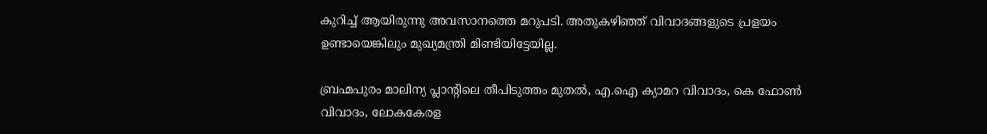കുറിച്ച് ആയിരുന്നു അവസാനത്തെ മറുപടി. അതുകഴിഞ്ഞ് വിവാദങ്ങളുടെ പ്രളയം ഉണ്ടായെങ്കിലും മുഖ്യമന്ത്രി മിണ്ടിയിട്ടേയില്ല.

ബ്രഹ്മപുരം മാലിന്യ പ്ലാന്റിലെ തീപിടുത്തം മുതല്‍, എ.ഐ ക്യാമറ വിവാദം, കെ ഫോണ്‍ വിവാദം, ലോകകേരള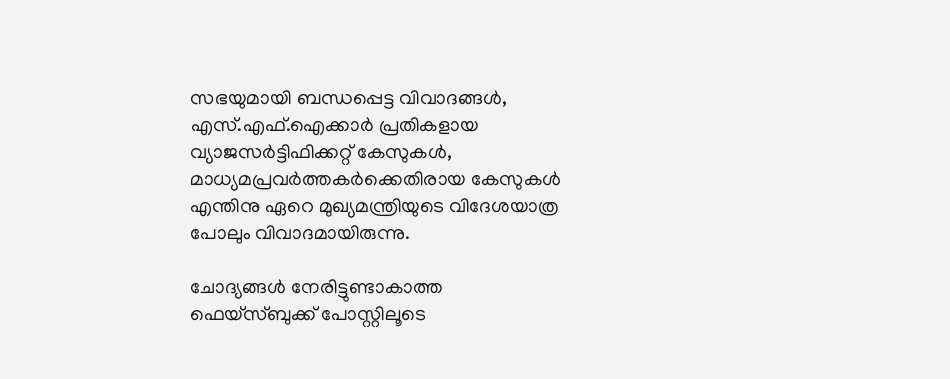സഭയുമായി ബന്ധപ്പെട്ട വിവാദങ്ങള്‍, എസ്.എഫ്.ഐക്കാര്‍ പ്രതികളായ വ്യാജസര്‍ട്ടിഫിക്കറ്റ് കേസുകള്‍, മാധ്യമപ്രവര്‍ത്തകര്‍ക്കെതിരായ കേസുകള്‍ എന്തിനു ഏറെ മുഖ്യമന്ത്രിയുടെ വിദേശയാത്ര പോലും വിവാദമായിരുന്നു.

ചോദ്യങ്ങള്‍ നേരിട്ടുണ്ടാകാത്ത ഫെയ്‌സ്ബുക്ക് പോസ്റ്റിലൂടെ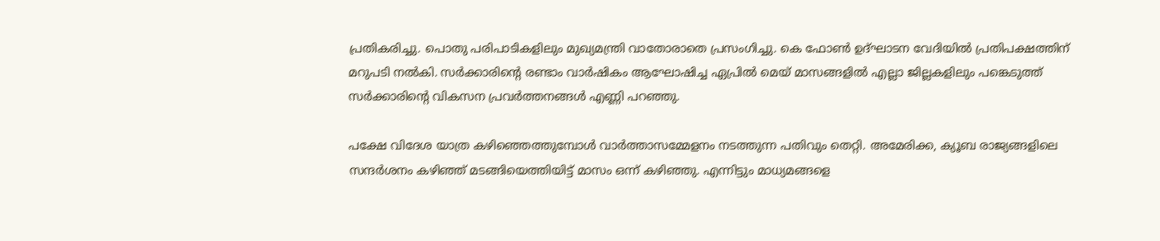പ്രതികരിച്ചു. പൊതു പരിപാടികളിലും മുഖ്യമന്ത്രി വാതോരാതെ പ്രസംഗിച്ചു. കെ ഫോണ്‍ ഉദ്ഘാടന വേദിയില്‍ പ്രതിപക്ഷത്തിന് മറുപടി നല്‍കി. സര്‍ക്കാരിന്റെ രണ്ടാം വാര്‍ഷികം ആഘോഷിച്ച ഏപ്രില്‍ മെയ് മാസങ്ങളില്‍ എല്ലാ ജില്ലകളിലും പങ്കെടുത്ത് സര്‍ക്കാരിന്റെ വികസന പ്രവര്‍ത്തനങ്ങള്‍ എണ്ണി പറഞ്ഞു.

പക്ഷേ വിദേശ യാത്ര കഴിഞ്ഞെത്തുമ്പോള്‍ വാര്‍ത്താസമ്മേളനം നടത്തുന്ന പതിവും തെറ്റി. അമേരിക്ക, ക്യൂബ രാജ്യങ്ങളിലെ സന്ദര്‍ശനം കഴിഞ്ഞ് മടങ്ങിയെത്തിയിട്ട് മാസം ഒന്ന് കഴിഞ്ഞു. എന്നിട്ടും മാധ്യമങ്ങളെ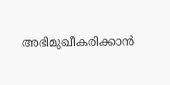അഭിമുഖീകരിക്കാന്‍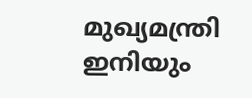മുഖ്യമന്ത്രി ഇനിയും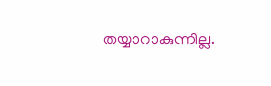തയ്യാറാകുന്നില്ല.